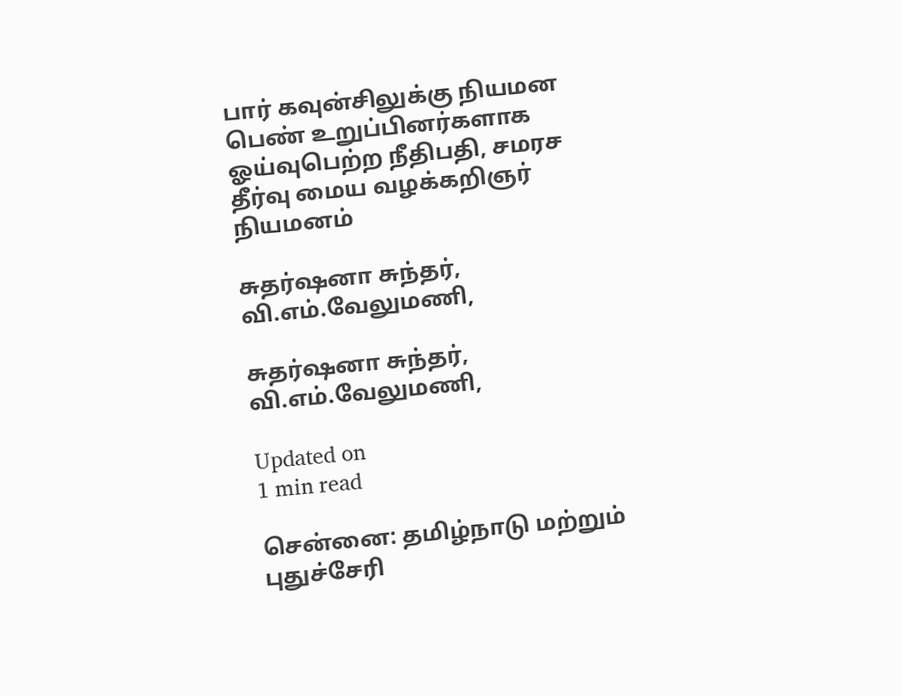பார் கவுன்சிலுக்கு நியமன பெண் உறுப்பினர்களாக ஓய்வுபெற்ற நீதிபதி, சமரச தீர்வு மைய வழக்கறிஞர் நியமனம்

சுதர்ஷனா சுந்தர், வி.எம்.வேலுமணி,

சுதர்ஷனா சுந்தர், வி.எம்.வேலுமணி,

Updated on
1 min read

சென்னை: தமிழ்நாடு மற்றும் புதுச்சேரி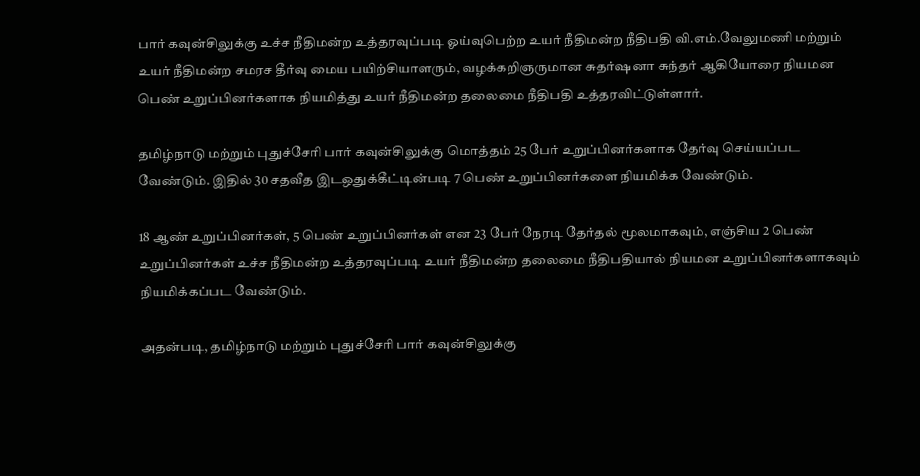பார் கவுன்சிலுக்கு உச்ச நீதிமன்ற உத்தரவுப்படி ஓய்வுபெற்ற உயர் நீதிமன்ற நீதிபதி வி.எம்.வேலுமணி மற்றும் உயர் நீதிமன்ற சமரச தீர்வு மைய பயிற்சியாளரும், வழக்கறிஞருமான சுதர்ஷனா சுந்தர் ஆகியோரை நியமன பெண் உறுப்பினர்களாக நியமித்து உயர் நீதிமன்ற தலைமை நீதிபதி உத்தரவிட்டுள்ளார்.

தமிழ்நாடு மற்றும் புதுச்சேரி பார் கவுன்சிலுக்கு மொத்தம் 25 பேர் உறுப்பினர்களாக தேர்வு செய்யப்பட வேண்டும். இதில் 30 சதவீத இடஒதுக்கீட்டின்படி 7 பெண் உறுப்பினர்களை நியமிக்க வேண்டும்.

18 ஆண் உறுப்பினர்கள், 5 பெண் உறுப்பினர்கள் என 23 பேர் நேரடி தேர்தல் மூலமாகவும், எஞ்சிய 2 பெண் உறுப்பினர்கள் உச்ச நீதிமன்ற உத்தரவுப்படி உயர் நீதிமன்ற தலைமை நீதிபதியால் நியமன உறுப்பினர்களாகவும் நியமிக்கப்பட வேண்டும்.

அதன்படி, தமிழ்நாடு மற்றும் புதுச்சேரி பார் கவுன்சிலுக்கு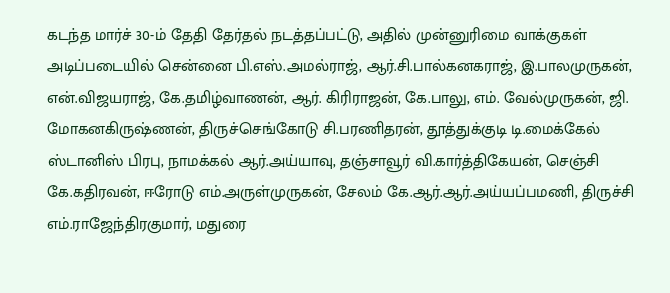கடந்த மார்ச் 30-ம் தேதி தேர்தல் நடத்தப்பட்டு, அதில் முன்னுரிமை வாக்குகள் அடிப்படையில் சென்னை பி.எஸ்.அமல்ராஜ், ஆர்.சி.பால்கனகராஜ், இ.பாலமுருகன், என்.விஜயராஜ், கே.தமிழ்வாணன், ஆர். கிரிராஜன், கே.பாலு, எம். வேல்முருகன், ஜி. மோகனகிருஷ்ணன், திருச்செங்கோடு சி.பரணிதரன், தூத்துக்குடி டி.மைக்கேல் ஸ்டானிஸ் பிரபு, நாமக்கல் ஆர்.அய்யாவு, தஞ்சாவூர் வி.கார்த்திகேயன், செஞ்சி கே.கதிரவன், ஈரோடு எம்.அருள்முருகன், சேலம் கே.ஆர்.ஆர்.அய்யப்பமணி, திருச்சி எம்.ராஜேந்திரகுமார், மதுரை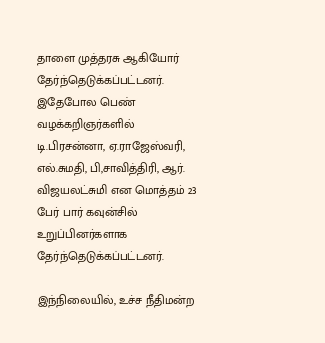தாளை முத்தரசு ஆகியோர் தேர்ந்தெடுக்கப்பட்டனர். இதேபோல பெண் வழக்கறிஞர்களில் டி.பிரசன்னா, ஏ.ராஜேஸ்வரி, எல்.சுமதி, பி,சாவித்திரி, ஆர். விஜயலட்சுமி என மொத்தம் 23 பேர் பார் கவுன்சில் உறுப்பினர்களாக தேர்ந்தெடுக்கப்பட்டனர்.

இந்நிலையில், உச்ச நீதிமன்ற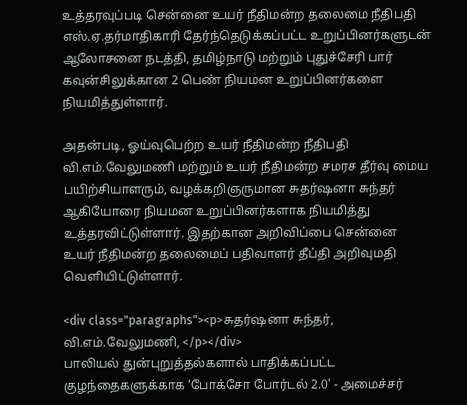உத்தரவுப்படி சென்னை உயர் நீதிமன்ற தலைமை நீதிபதி எஸ்.ஏ.தர்மாதிகாரி தேர்ந்தெடுக்கப்பட்ட உறுப்பினர்களுடன் ஆலோசனை நடத்தி, தமிழ்நாடு மற்றும் புதுச்சேரி பார் கவுன்சிலுக்கான 2 பெண் நியமன உறுப்பினர்களை நியமித்துள்ளார்.

அதன்படி, ஓய்வுபெற்ற உயர் நீதிமன்ற நீதிபதி வி.எம்.வேலுமணி மற்றும் உயர் நீதிமன்ற சமரச தீர்வு மைய பயிற்சியாளரும், வழக்கறிஞருமான சுதர்ஷனா சுந்தர் ஆகியோரை நியமன உறுப்பினர்களாக நியமித்து உத்தரவிட்டுள்ளார். இதற்கான அறிவிப்பை சென்னை உயர் நீதிமன்ற தலைமைப் பதிவாளர் தீப்தி அறிவுமதி வெளியிட்டுள்ளார்.

<div class="paragraphs"><p>சுதர்ஷனா சுந்தர், வி.எம்.வேலுமணி, </p></div>
பாலியல் துன்புறுத்தல்களால் பாதிக்கப்பட்ட குழந்தைகளுக்காக ‘போக்சோ போர்டல் 2.0’ - அமைச்சர்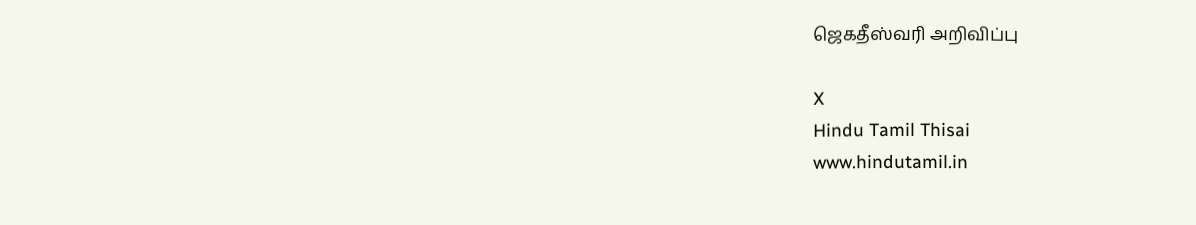ஜெகதீஸ்வரி அறிவிப்பு

X
Hindu Tamil Thisai
www.hindutamil.in